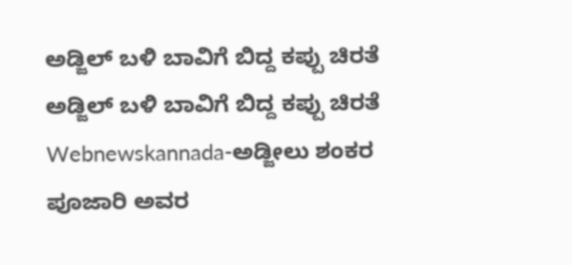ಅಡ್ಜಿಲ್ ಬಳಿ ಬಾವಿಗೆ ಬಿದ್ದ ಕಪ್ಪು ಚಿರತೆ
ಅಡ್ಜಿಲ್ ಬಳಿ ಬಾವಿಗೆ ಬಿದ್ದ ಕಪ್ಪು ಚಿರತೆ
Webnewskannada-ಅಡ್ಜೀಲು ಶಂಕರ ಪೂಜಾರಿ ಅವರ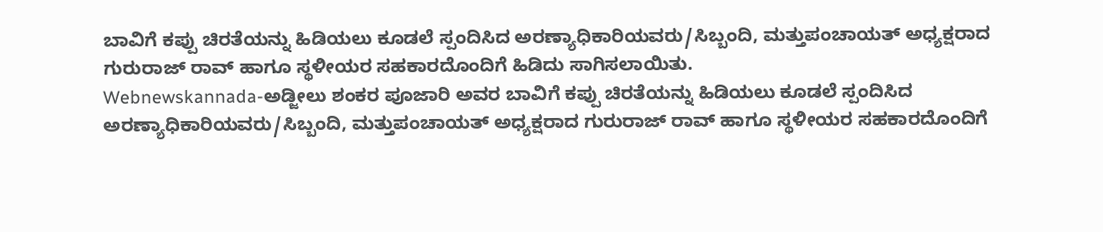ಬಾವಿಗೆ ಕಪ್ಪು ಚಿರತೆಯನ್ನು ಹಿಡಿಯಲು ಕೂಡಲೆ ಸ್ಪಂದಿಸಿದ ಅರಣ್ಯಾಧಿಕಾರಿಯವರು/ಸಿಬ್ಬಂದಿ, ಮತ್ತುಪಂಚಾಯತ್ ಅಧ್ಯಕ್ಷರಾದ ಗುರುರಾಜ್ ರಾವ್ ಹಾಗೂ ಸ್ಥಳೀಯರ ಸಹಕಾರದೊಂದಿಗೆ ಹಿಡಿದು ಸಾಗಿಸಲಾಯಿತು.
Webnewskannada-ಅಡ್ಜೀಲು ಶಂಕರ ಪೂಜಾರಿ ಅವರ ಬಾವಿಗೆ ಕಪ್ಪು ಚಿರತೆಯನ್ನು ಹಿಡಿಯಲು ಕೂಡಲೆ ಸ್ಪಂದಿಸಿದ ಅರಣ್ಯಾಧಿಕಾರಿಯವರು/ಸಿಬ್ಬಂದಿ, ಮತ್ತುಪಂಚಾಯತ್ ಅಧ್ಯಕ್ಷರಾದ ಗುರುರಾಜ್ ರಾವ್ ಹಾಗೂ ಸ್ಥಳೀಯರ ಸಹಕಾರದೊಂದಿಗೆ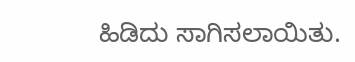ಹಿಡಿದು ಸಾಗಿಸಲಾಯಿತು.